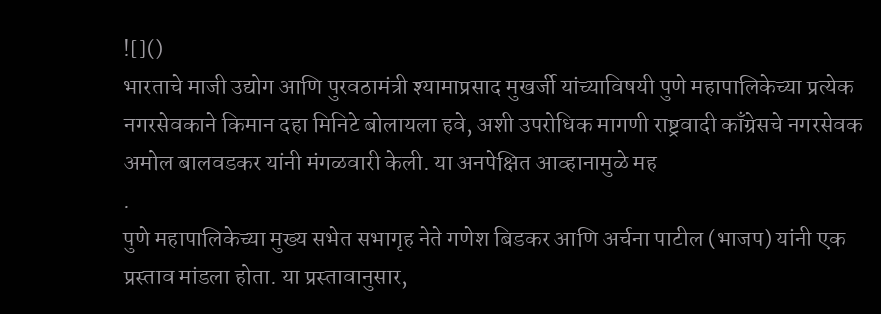![]()
भारताचे माजी उद्योग आणि पुरवठामंत्री श्यामाप्रसाद मुखर्जी यांच्याविषयी पुणे महापालिकेच्या प्रत्येक नगरसेवकाने किमान दहा मिनिटे बोलायला हवे, अशी उपरोधिक मागणी राष्ट्रवादी काँग्रेसचे नगरसेवक अमोल बालवडकर यांनी मंगळवारी केली. या अनपेक्षित आव्हानामुळे मह
.
पुणे महापालिकेच्या मुख्य सभेत सभागृह नेते गणेश बिडकर आणि अर्चना पाटील (भाजप) यांनी एक प्रस्ताव मांडला होता. या प्रस्तावानुसार,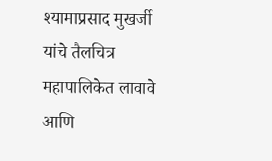श्यामाप्रसाद मुखर्जी यांचे तैलचित्र महापालिकेत लावावे आणि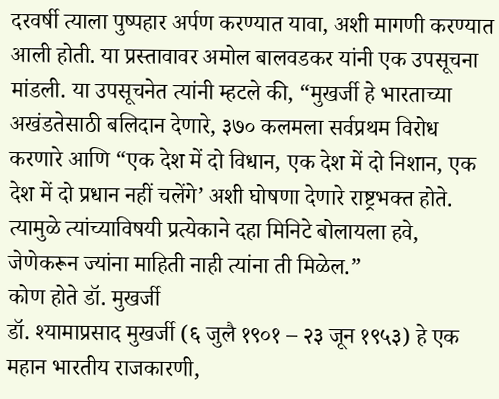दरवर्षी त्याला पुष्पहार अर्पण करण्यात यावा, अशी मागणी करण्यात आली होती. या प्रस्तावावर अमोल बालवडकर यांनी एक उपसूचना मांडली. या उपसूचनेत त्यांनी म्हटले की, “मुखर्जी हे भारताच्या अखंडतेसाठी बलिदान देणारे, ३७० कलमला सर्वप्रथम विरोध करणारे आणि “एक देश में दो विधान, एक देश में दो निशान, एक देश में दो प्रधान नहीं चलेंगे’ अशी घोषणा देणारे राष्ट्रभक्त होते. त्यामुळे त्यांच्याविषयी प्रत्येकाने दहा मिनिटे बोलायला हवे, जेणेकरून ज्यांना माहिती नाही त्यांना ती मिळेल.”
कोण होते डॉ. मुखर्जी
डॉ. श्यामाप्रसाद मुखर्जी (६ जुलै १९०१ – २३ जून १९५३) हे एक महान भारतीय राजकारणी,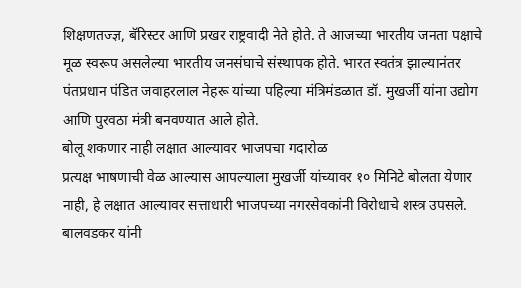शिक्षणतज्ज्ञ, बॅरिस्टर आणि प्रखर राष्ट्रवादी नेते होते. ते आजच्या भारतीय जनता पक्षाचे मूळ स्वरूप असलेल्या भारतीय जनसंघाचे संस्थापक होते. भारत स्वतंत्र झाल्यानंतर पंतप्रधान पंडित जवाहरलाल नेहरू यांच्या पहिल्या मंत्रिमंडळात डॉ. मुखर्जी यांना उद्योग आणि पुरवठा मंत्री बनवण्यात आले होते.
बोलू शकणार नाही लक्षात आल्यावर भाजपचा गदारोळ
प्रत्यक्ष भाषणाची वेळ आल्यास आपल्याला मुखर्जी यांच्यावर १० मिनिटे बोलता येणार नाही, हे लक्षात आल्यावर सत्ताधारी भाजपच्या नगरसेवकांनी विरोधाचे शस्त्र उपसले. बालवडकर यांनी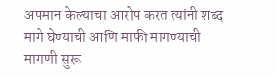अपमान केल्याचा आरोप करत त्यांनी शब्द मागे घेण्याची आणि माफी मागण्याची मागणी सुरू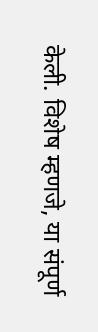केली. विशेष म्हणजे, या संपूर्ण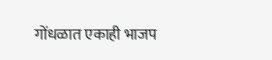गोंधळात एकाही भाजप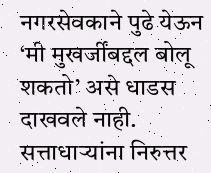नगरसेवकाने पुढे येऊन ‘मी मुखर्जींबद्दल बोलू शकतो’ असे धाडस दाखवले नाही. सत्ताधाऱ्यांना निरुत्तर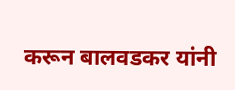करून बालवडकर यांनी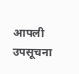आपली उपसूचना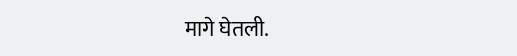मागे घेतली.